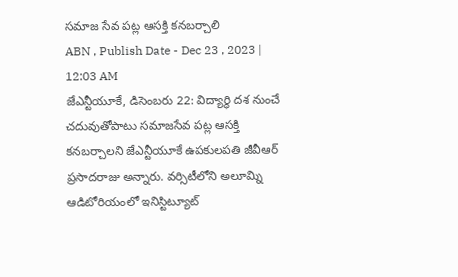సమాజ సేవ పట్ల ఆసక్తి కనబర్చాలి
ABN , Publish Date - Dec 23 , 2023 | 12:03 AM
జేఎన్టీయూకే, డిసెంబరు 22: విద్యార్థి దశ నుంచే చదువుతోపాటు సమాజసేవ పట్ల ఆసక్తి కనబర్చాలని జేఎన్టీయూకే ఉపకులపతి జీవీఆర్ ప్రసాదరాజు అన్నారు. వర్సిటీలోని అలూమ్ని ఆడిటోరియంలో ఇనిస్టిట్యూట్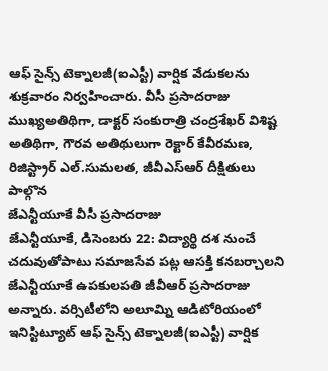ఆఫ్ సైన్స్ టెక్నాలజీ(ఐఎస్టీ) వార్షిక వేడుకలను శుక్రవారం నిర్వహించారు. వీసీ ప్రసాదరాజు ముఖ్యఅతిథిగా, డాక్టర్ సంకురాత్రి చంద్రశేఖర్ విశిష్ట అతిథిగా, గౌరవ అతిథులుగా రెక్టార్ కేవీరమణ, రిజిస్ట్రార్ ఎల్.సుమలత, జీవీఎస్ఆర్ దీక్షితులు పాల్గొన
జేఎన్టీయూకే వీసీ ప్రసాదరాజు
జేఎన్టీయూకే, డిసెంబరు 22: విద్యార్థి దశ నుంచే చదువుతోపాటు సమాజసేవ పట్ల ఆసక్తి కనబర్చాలని జేఎన్టీయూకే ఉపకులపతి జీవీఆర్ ప్రసాదరాజు అన్నారు. వర్సిటీలోని అలూమ్ని ఆడిటోరియంలో ఇనిస్టిట్యూట్ ఆఫ్ సైన్స్ టెక్నాలజీ(ఐఎస్టీ) వార్షిక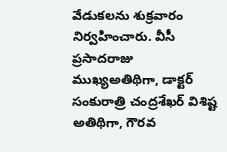వేడుకలను శుక్రవారం నిర్వహించారు. వీసీ ప్రసాదరాజు ముఖ్యఅతిథిగా, డాక్టర్ సంకురాత్రి చంద్రశేఖర్ విశిష్ట అతిథిగా, గౌరవ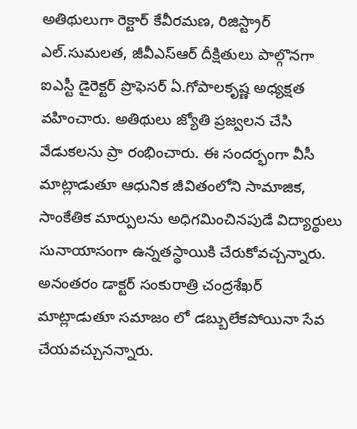అతిథులుగా రెక్టార్ కేవీరమణ, రిజిస్ట్రార్ ఎల్.సుమలత, జీవీఎస్ఆర్ దీక్షితులు పాల్గొనగా ఐఎస్టీ డైరెక్టర్ ప్రొఫెసర్ ఏ.గోపాలకృష్ణ అధ్యక్షత వహించారు. అతిథులు జ్యోతి ప్రజ్వలన చేసి వేడుకలను ప్రా రంభించారు. ఈ సందర్భంగా వీసీ మాట్లాడుతూ ఆధునిక జీవితంలోని సామాజిక, సాంకేతిక మార్పులను అధిగమించినపుడే విద్యార్థులు సునాయాసంగా ఉన్నతస్థాయికి చేరుకోవచ్చన్నారు. అనంతరం డాక్టర్ సంకురాత్రి చంద్రశేఖర్ మాట్లాడుతూ సమాజం లో డబ్బులేకపోయినా సేవ చేయవచ్చునన్నారు.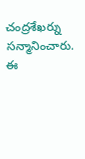చంద్రశేఖర్ను సన్మానించారు. ఈ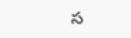స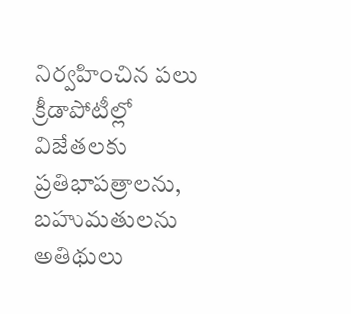నిర్వహించిన పలు క్రీడాపోటీల్లో విజేతలకు ప్రతిభాపత్రాలను, బహుమతులను అతిథులు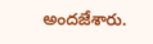అందజేశారు.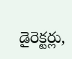డైరెక్టర్లు,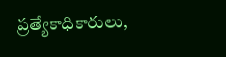ప్రత్యేకాధికారులు,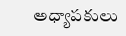అధ్యాపకులు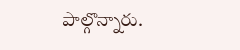పాల్గొన్నారు.